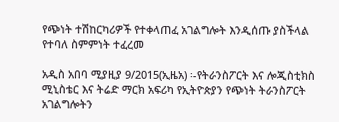የጭነት ተሽከርካሪዎች የተቀላጠፈ አገልግሎት እንዲሰጡ ያስችላል የተባለ ስምምነት ተፈረመ

አዲስ አበባ ሚያዚያ 9/2015(ኢዜአ) ፡-የትራንስፖርት እና ሎጂስቲክስ ሚኒስቴር እና ትሬድ ማርክ አፍሪካ የኢትዮጵያን የጭነት ትራንስፖርት አገልግሎትን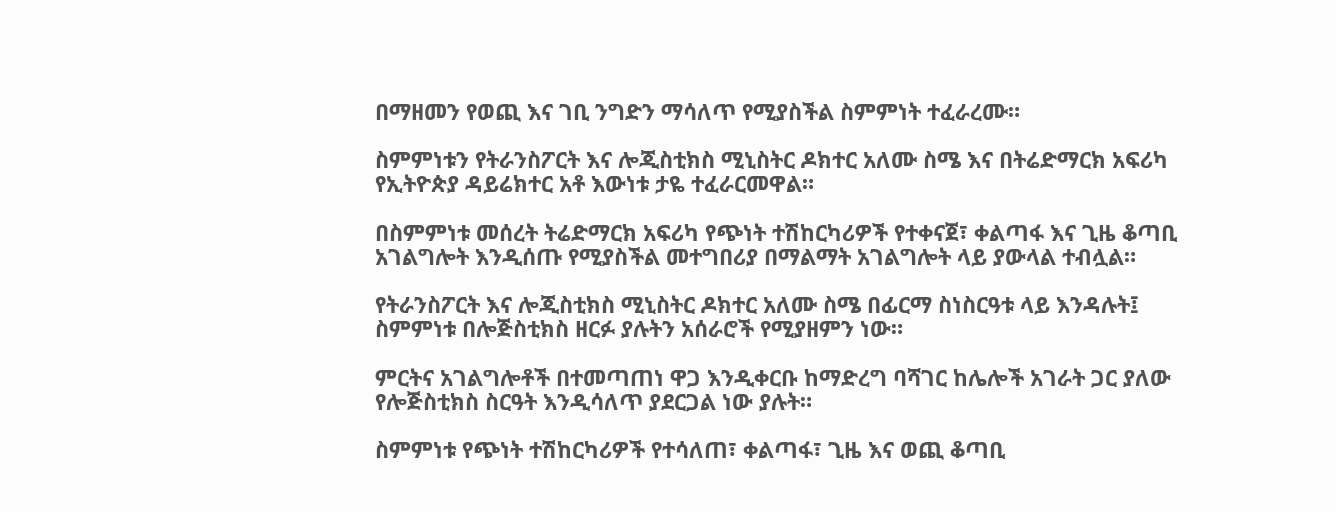በማዘመን የወጪ እና ገቢ ንግድን ማሳለጥ የሚያስችል ስምምነት ተፈራረሙ።

ስምምነቱን የትራንስፖርት እና ሎጂስቲክስ ሚኒስትር ዶክተር አለሙ ስሜ እና በትሬድማርክ አፍሪካ የኢትዮጵያ ዳይሬክተር አቶ እውነቱ ታዬ ተፈራርመዋል።

በስምምነቱ መሰረት ትሬድማርክ አፍሪካ የጭነት ተሽከርካሪዎች የተቀናጀ፣ ቀልጣፋ እና ጊዜ ቆጣቢ አገልግሎት እንዲሰጡ የሚያስችል መተግበሪያ በማልማት አገልግሎት ላይ ያውላል ተብሏል።

የትራንስፖርት እና ሎጂስቲክስ ሚኒስትር ዶክተር አለሙ ስሜ በፊርማ ስነስርዓቱ ላይ እንዳሉት፤ ስምምነቱ በሎጅስቲክስ ዘርፉ ያሉትን አሰራሮች የሚያዘምን ነው።

ምርትና አገልግሎቶች በተመጣጠነ ዋጋ እንዲቀርቡ ከማድረግ ባሻገር ከሌሎች አገራት ጋር ያለው የሎጅስቲክስ ስርዓት እንዲሳለጥ ያደርጋል ነው ያሉት።

ስምምነቱ የጭነት ተሽከርካሪዎች የተሳለጠ፣ ቀልጣፋ፣ ጊዜ እና ወጪ ቆጣቢ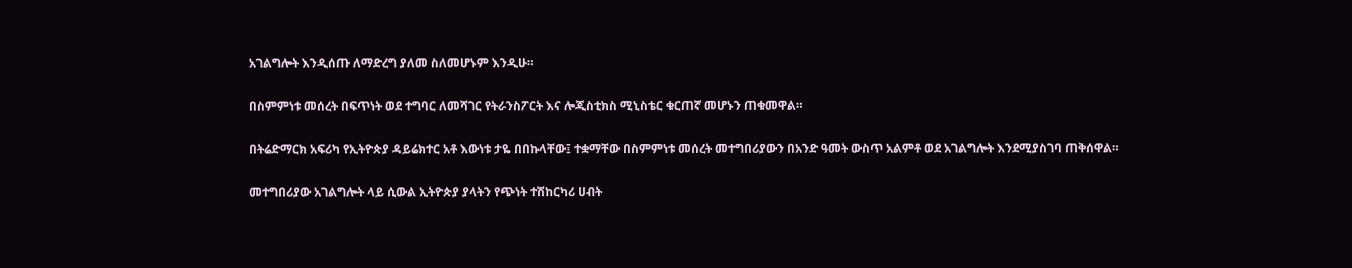አገልግሎት እንዲሰጡ ለማድረግ ያለመ ስለመሆኑም እንዲሁ።

በስምምነቱ መሰረት በፍጥነት ወደ ተግባር ለመሻገር የትራንስፖርት እና ሎጂስቲክስ ሚኒስቴር ቁርጠኛ መሆኑን ጠቁመዋል።

በትሬድማርክ አፍሪካ የኢትዮጵያ ዳይሬክተር አቶ እውነቱ ታዬ በበኩላቸው፤ ተቋማቸው በስምምነቱ መሰረት መተግበሪያውን በአንድ ዓመት ውስጥ አልምቶ ወደ አገልግሎት እንደሚያስገባ ጠቅሰዋል።

መተግበሪያው አገልግሎት ላይ ሲውል ኢትዮጵያ ያላትን የጭነት ተሽከርካሪ ሀብት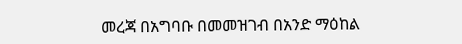መረጃ በአግባቡ በመመዝገብ በአንድ ማዕከል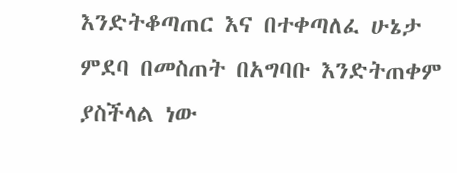እንድትቆጣጠር እና በተቀጣለፈ ሁኔታ ምደባ በመስጠት በአግባቡ እንድትጠቀም ያስችላል ነው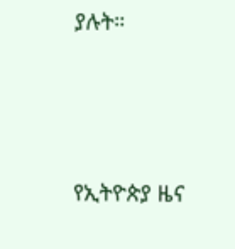ያሉት።





የኢትዮጵያ ዜና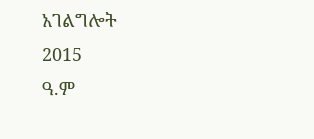አገልግሎት
2015
ዓ.ም